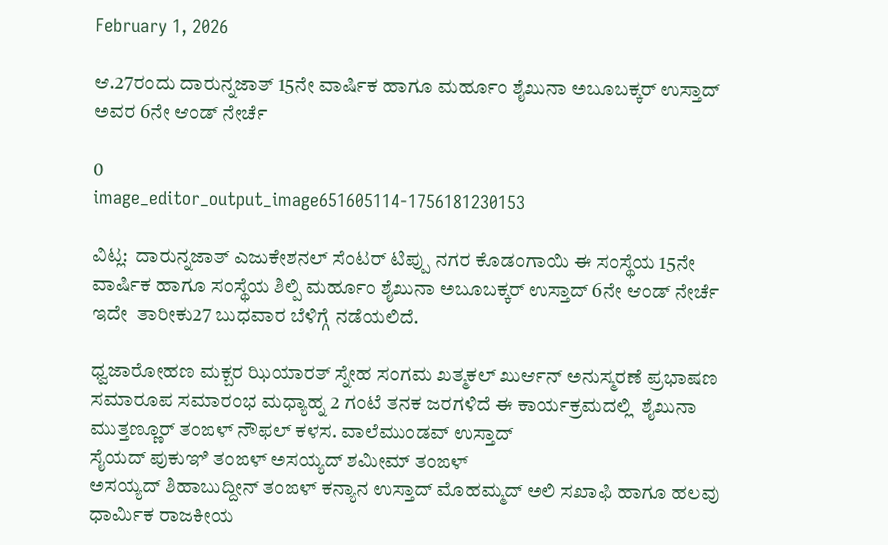February 1, 2026

ಆ.27ರಂದು ದಾರುನ್ನಜಾತ್ 15ನೇ ವಾರ್ಷಿಕ ಹಾಗೂ ಮರ್ಹೂಂ ಶೈಖುನಾ ಅಬೂಬಕ್ಕರ್ ಉಸ್ತಾದ್ ಅವರ 6ನೇ ಆಂಡ್ ನೇರ್ಚೆ

0
image_editor_output_image651605114-1756181230153

ವಿಟ್ಲ:  ದಾರುನ್ನಜಾತ್ ಎಜುಕೇಶನಲ್ ಸೆಂಟರ್ ಟಿಪ್ಪು ನಗರ ಕೊಡಂಗಾಯಿ ಈ ಸಂಸ್ಥೆಯ 15ನೇ ವಾರ್ಷಿಕ ಹಾಗೂ ಸಂಸ್ಥೆಯ ಶಿಲ್ಪಿ ಮರ್ಹೂಂ ಶೈಖುನಾ ಅಬೂಬಕ್ಕರ್ ಉಸ್ತಾದ್ 6ನೇ ಆಂಡ್ ನೇರ್ಚೆ ಇದೇ  ತಾರೀಕು27 ಬುಧವಾರ ಬೆಳಿಗ್ಗೆ ನಡೆಯಲಿದೆ.

ಧ್ವಜಾರೋಹಣ ಮಕ್ಬರ ಝಿಯಾರತ್ ಸ್ನೇಹ ಸಂಗಮ ಖತ್ಮಕಲ್ ಖುರ್ಆನ್ ಅನುಸ್ಮರಣೆ ಪ್ರಭಾಷಣ ಸಮಾರೂಪ ಸಮಾರಂಭ ಮಧ್ಯಾಹ್ನ 2 ಗಂಟೆ ತನಕ ಜರಗಳಿದೆ ಈ ಕಾರ್ಯಕ್ರಮದಲ್ಲಿ  ಶೈಖುನಾ ಮುತ್ತಣ್ಣೂರ್ ತಂಙಳ್ ನೌಫಲ್ ಕಳಸ. ವಾಲೆಮುಂಡವ್ ಉಸ್ತಾದ್
ಸೈಯದ್ ಪುಕುಞಿ ತಂಙಳ್ ಅಸಯ್ಯದ್ ಶಮೀಮ್ ತಂಙಳ್
ಅಸಯ್ಯದ್ ಶಿಹಾಬುದ್ದೀನ್ ತಂಙಳ್ ಕನ್ಯಾನ ಉಸ್ತಾದ್ ಮೊಹಮ್ಮದ್ ಅಲಿ ಸಖಾಫಿ ಹಾಗೂ ಹಲವು ಧಾರ್ಮಿಕ ರಾಜಕೀಯ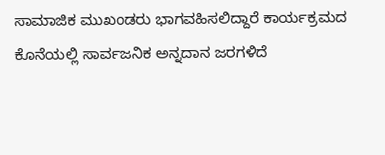ಸಾಮಾಜಿಕ ಮುಖಂಡರು ಭಾಗವಹಿಸಲಿದ್ದಾರೆ ಕಾರ್ಯಕ್ರಮದ ಕೊನೆಯಲ್ಲಿ ಸಾರ್ವಜನಿಕ ಅನ್ನದಾನ ಜರಗಳಿದೆ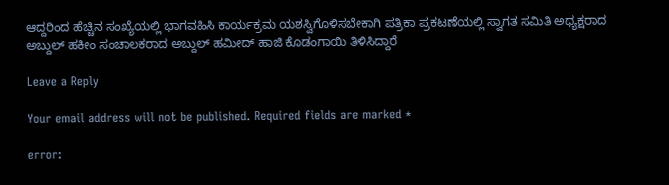ಆದ್ದರಿಂದ ಹೆಚ್ಚಿನ ಸಂಖ್ಯೆಯಲ್ಲಿ ಭಾಗವಹಿಸಿ ಕಾರ್ಯಕ್ರಮ ಯಶಸ್ವಿಗೊಳಿಸಬೇಕಾಗಿ ಪತ್ರಿಕಾ ಪ್ರಕಟಣೆಯಲ್ಲಿ ಸ್ವಾಗತ ಸಮಿತಿ ಅಧ್ಯಕ್ಷರಾದ ಅಬ್ದುಲ್ ಹಕೀಂ ಸಂಚಾಲಕರಾದ ಅಬ್ದುಲ್ ಹಮೀದ್ ಹಾಜಿ ಕೊಡಂಗಾಯಿ ತಿಳಿಸಿದ್ದಾರೆ

Leave a Reply

Your email address will not be published. Required fields are marked *

error: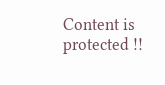Content is protected !!